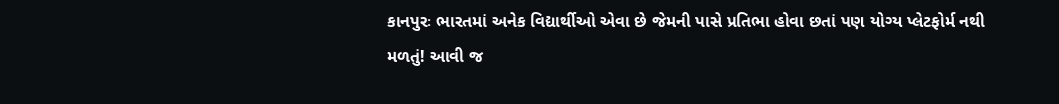કાનપુરઃ ભારતમાં અનેક વિદ્યાર્થીઓ એવા છે જેમની પાસે પ્રતિભા હોવા છતાં પણ યોગ્ય પ્લેટફોર્મ નથી મળતું! આવી જ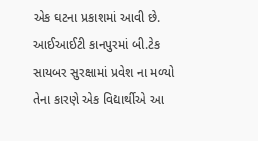એક ઘટના પ્રકાશમાં આવી છે. આઈઆઈટી કાનપુરમાં બી.ટેક સાયબર સુરક્ષામાં પ્રવેશ ના મળ્યો તેના કારણે એક વિદ્યાર્થીએ આ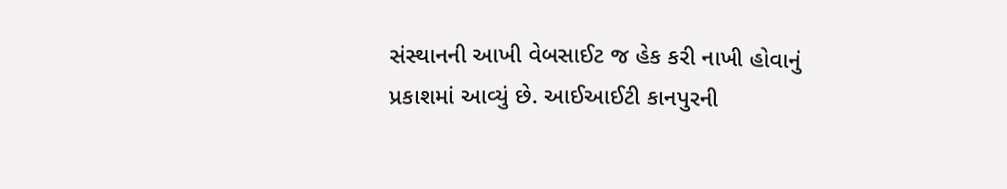સંસ્થાનની આખી વેબસાઈટ જ હેક કરી નાખી હોવાનું પ્રકાશમાં આવ્યું છે. આઈઆઈટી કાનપુરની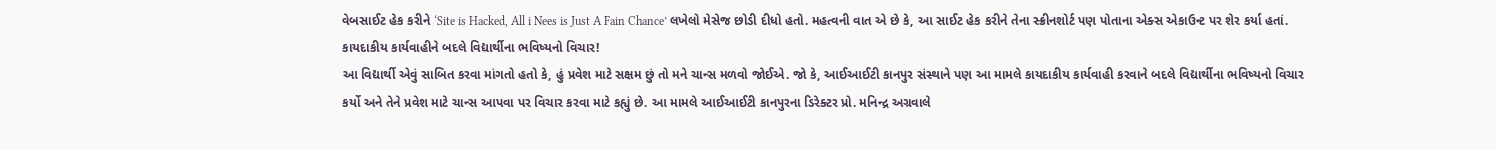વેબસાઈટ હેક કરીને ‘Site is Hacked, All i Nees is Just A Fain Chance’ લખેલો મેસેજ છોડી દીધો હતો. મહત્વની વાત એ છે કે, આ સાઈટ હેક કરીને તેના સ્ક્રીનશોર્ટ પણ પોતાના એક્સ એકાઉન્ટ પર શેર કર્યા હતાં.
કાયદાકીય કાર્યવાહીને બદલે વિદ્યાર્થીના ભવિષ્યનો વિચાર!
આ વિદ્યાર્થી એવું સાબિત કરવા માંગતો હતો કે, હું પ્રવેશ માટે સક્ષમ છું તો મને ચાન્સ મળવો જોઈએ. જો કે, આઈઆઈટી કાનપુર સંસ્થાને પણ આ મામલે કાયદાકીય કાર્યવાહી કરવાને બદલે વિદ્યાર્થીના ભવિષ્યનો વિચાર કર્યો અને તેને પ્રવેશ માટે ચાન્સ આપવા પર વિચાર કરવા માટે કહ્યું છે. આ મામલે આઈઆઈટી કાનપુરના ડિરેક્ટર પ્રો. મનિન્દ્ર અગ્રવાલે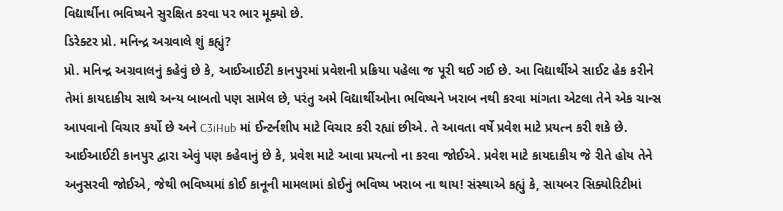વિદ્યાર્થીના ભવિષ્યને સુરક્ષિત કરવા પર ભાર મૂક્યો છે.
ડિરેક્ટર પ્રો. મનિન્દ્ર અગ્રવાલે શું કહ્યું?
પ્રો. મનિન્દ્ર અગ્રવાલનું કહેવું છે કે, આઈઆઈટી કાનપુરમાં પ્રવેશની પ્રક્રિયા પહેલા જ પૂરી થઈ ગઈ છે. આ વિદ્યાર્થીએ સાઈટ હેક કરીને તેમાં કાયદાકીય સાથે અન્ય બાબતો પણ સામેલ છે, પરંતુ અમે વિદ્યાર્થીઓના ભવિષ્યને ખરાબ નથી કરવા માંગતા એટલા તેને એક ચાન્સ આપવાનો વિચાર કર્યો છે અને C3iHub માં ઈન્ટર્નશીપ માટે વિચાર કરી રહ્યાં છીએ. તે આવતા વર્ષે પ્રવેશ માટે પ્રયત્ન કરી શકે છે.
આઈઆઈટી કાનપુર દ્વારા એવું પણ કહેવાનું છે કે, પ્રવેશ માટે આવા પ્રયત્નો ના કરવા જોઈએ. પ્રવેશ માટે કાયદાકીય જે રીતે હોય તેને અનુસરવી જોઈએ, જેથી ભવિષ્યમાં કોઈ કાનૂની મામલામાં કોઈનું ભવિષ્ય ખરાબ ના થાય! સંસ્થાએ કહ્યું કે, સાયબર સિક્યોરિટીમાં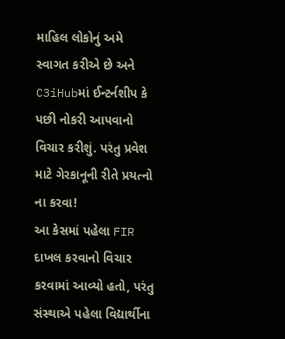માહિલ લોકોનું અમે સ્વાગત કરીએ છે અને C3iHubમાં ઈન્ટર્નશીપ કે પછી નોકરી આપવાનો વિચાર કરીશું. પરંતુ પ્રવેશ માટે ગેરકાનૂની રીતે પ્રયત્નો ના કરવા!
આ કેસમાં પહેલા FIR દાખલ કરવાનો વિચાર કરવામાં આવ્યો હતો, પરંતુ સંસ્થાએ પહેલા વિદ્યાર્થીના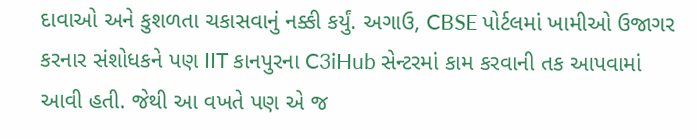દાવાઓ અને કુશળતા ચકાસવાનું નક્કી કર્યું. અગાઉ, CBSE પોર્ટલમાં ખામીઓ ઉજાગર કરનાર સંશોધકને પણ IIT કાનપુરના C3iHub સેન્ટરમાં કામ કરવાની તક આપવામાં આવી હતી. જેથી આ વખતે પણ એ જ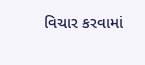વિચાર કરવામાં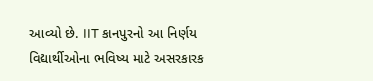આવ્યો છે. IIT કાનપુરનો આ નિર્ણય વિદ્યાર્થીઓના ભવિષ્ય માટે અસરકારક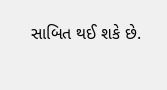સાબિત થઈ શકે છે.